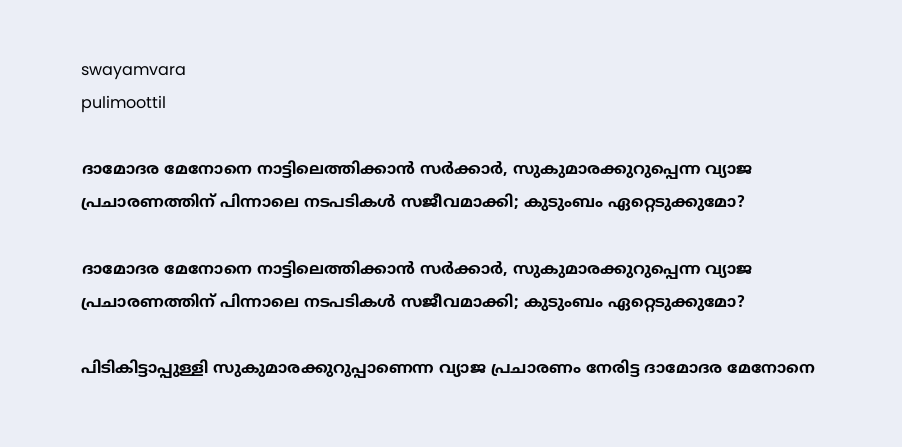swayamvara
pulimoottil

ദാമോദര മേനോനെ നാട്ടിലെത്തിക്കാൻ സർക്കാർ, സുകുമാരക്കുറുപ്പെന്ന വ്യാജ പ്രചാരണത്തിന് പിന്നാലെ നടപടികൾ സജീവമാക്കി; കുടുംബം ഏറ്റെടുക്കുമോ?

ദാമോദര മേനോനെ നാട്ടിലെത്തിക്കാൻ സർക്കാർ, സുകുമാരക്കുറുപ്പെന്ന വ്യാജ പ്രചാരണത്തിന് പിന്നാലെ നടപടികൾ സജീവമാക്കി; കുടുംബം ഏറ്റെടുക്കുമോ?

പിടികിട്ടാപ്പുള്ളി സുകുമാരക്കുറുപ്പാണെന്ന വ്യാജ പ്രചാരണം നേരിട്ട ദാമോദര മേനോനെ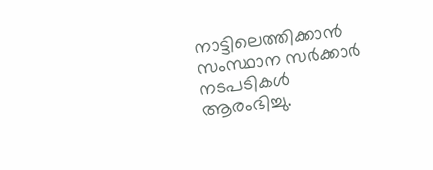നാട്ടിലെത്തിക്കാൻ സംസ്ഥാന സർക്കാർ നടപടികൾ ആരംഭിച്ചു.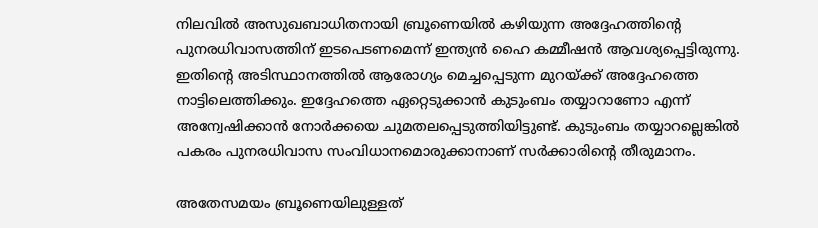നിലവിൽ അസുഖബാധിതനായി ബ്രൂണെയിൽ കഴിയുന്ന അദ്ദേഹത്തിന്റെ പുനരധിവാസത്തിന് ഇടപെടണമെന്ന് ഇന്ത്യൻ ഹൈ കമ്മീഷൻ ആവശ്യപ്പെട്ടിരുന്നു. ഇതിന്റെ അടിസ്ഥാനത്തിൽ ആരോഗ്യം മെച്ചപ്പെടുന്ന മുറയ്ക്ക് അദ്ദേഹത്തെ നാട്ടിലെത്തിക്കും. ഇദ്ദേഹത്തെ ഏറ്റെടുക്കാൻ കുടുംബം തയ്യാറാണോ എന്ന് അന്വേഷിക്കാൻ നോർക്കയെ ചുമതലപ്പെടുത്തിയിട്ടുണ്ട്. കുടുംബം തയ്യാറല്ലെങ്കിൽ പകരം പുനരധിവാസ സംവിധാനമൊരുക്കാനാണ് സർക്കാരിന്റെ തീരുമാനം.

അതേസമയം ബ്രൂണെയിലുള്ളത്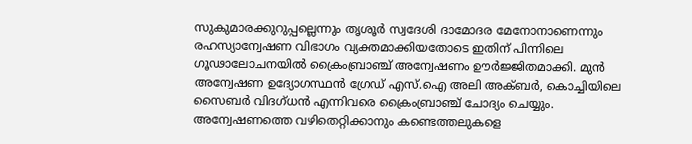സുകുമാരക്കുറുപ്പല്ലെന്നും തൃശൂർ സ്വദേശി ദാമോദര മേനോനാണെന്നും രഹസ്യാന്വേഷണ വിഭാഗം വ്യക്തമാക്കിയതോടെ ഇതിന് പിന്നിലെ ഗൂഢാലോചനയിൽ ക്രൈംബ്രാഞ്ച് അന്വേഷണം ഊർജ്ജിതമാക്കി. മുൻ അന്വേഷണ ഉദ്യോഗസ്ഥൻ ഗ്രേഡ് എസ്.ഐ അലി അക്ബർ, കൊച്ചിയിലെ സൈബർ വിദഗ്ധൻ എന്നിവരെ ക്രൈംബ്രാഞ്ച് ചോദ്യം ചെയ്യും. അന്വേഷണത്തെ വഴിതെറ്റിക്കാനും കണ്ടെത്തലുകളെ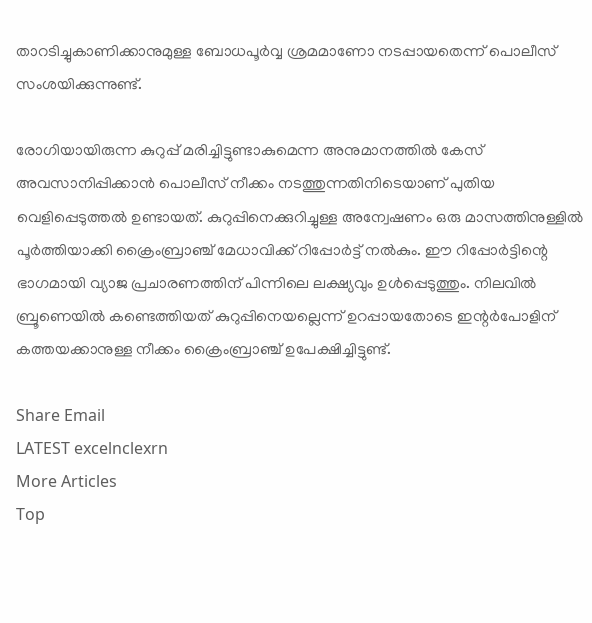താറടിച്ചുകാണിക്കാനുമുള്ള ബോധപൂർവ്വ ശ്രമമാണോ നടപ്പായതെന്ന് പൊലീസ് സംശയിക്കുന്നുണ്ട്.

രോഗിയായിരുന്ന കുറുപ്പ് മരിച്ചിട്ടുണ്ടാകുമെന്ന അനുമാനത്തിൽ കേസ് അവസാനിപ്പിക്കാൻ പൊലീസ് നീക്കം നടത്തുന്നതിനിടെയാണ് പുതിയ വെളിപ്പെടുത്തൽ ഉണ്ടായത്. കുറുപ്പിനെക്കുറിച്ചുള്ള അന്വേഷണം ഒരു മാസത്തിനുള്ളിൽ പൂർത്തിയാക്കി ക്രൈംബ്രാഞ്ച് മേധാവിക്ക് റിപ്പോർട്ട് നൽകും. ഈ റിപ്പോർട്ടിന്റെ ഭാഗമായി വ്യാജ പ്രചാരണത്തിന് പിന്നിലെ ലക്ഷ്യവും ഉൾപ്പെടുത്തും. നിലവിൽ ബ്രൂണെയിൽ കണ്ടെത്തിയത് കുറുപ്പിനെയല്ലെന്ന് ഉറപ്പായതോടെ ഇന്റർപോളിന് കത്തയക്കാനുള്ള നീക്കം ക്രൈംബ്രാഞ്ച് ഉപേക്ഷിച്ചിട്ടുണ്ട്.

Share Email
LATEST excelnclexrn
More Articles
Top